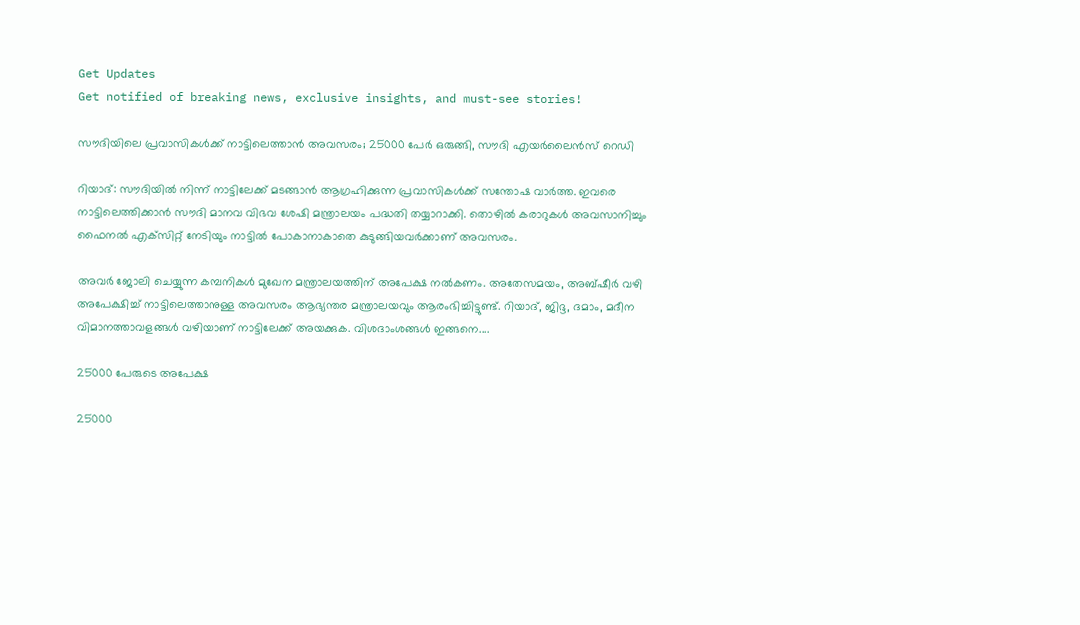Get Updates
Get notified of breaking news, exclusive insights, and must-see stories!

സൗദിയിലെ പ്രവാസികള്‍ക്ക് നാട്ടിലെത്താന്‍ അവസരം; 25000 പേര്‍ ഒരുങ്ങി, സൗദി എയര്‍ലൈന്‍സ് റെഡി

റിയാദ്: സൗദിയില്‍ നിന്ന് നാട്ടിലേക്ക് മടങ്ങാന്‍ ആഗ്രഹിക്കുന്ന പ്രവാസികള്‍ക്ക് സന്തോഷ വാര്‍ത്ത. ഇവരെ നാട്ടിലെത്തിക്കാന്‍ സൗദി മാനവ വിഭവ ശേഷി മന്ത്രാലയം പദ്ധതി തയ്യാറാക്കി. തൊഴില്‍ കരാറുകള്‍ അവസാനിച്ചും ഫൈനല്‍ എക്‌സിറ്റ് നേടിയും നാട്ടില്‍ പോകാനാകാതെ കുടുങ്ങിയവര്‍ക്കാണ് അവസരം.

അവര്‍ ജോലി ചെയ്യുന്ന കമ്പനികള്‍ മുഖേന മന്ത്രാലയത്തിന് അപേക്ഷ നല്‍കണം. അതേസമയം, അബ്ഷീര്‍ വഴി അപേക്ഷിച്ച് നാട്ടിലെത്താനുള്ള അവസരം ആഭ്യന്തര മന്ത്രാലയവും ആരംഭിച്ചിട്ടുണ്ട്. റിയാദ്, ജിദ്ദ, ദമാം, മദീന വിമാനത്താവളങ്ങള്‍ വഴിയാണ് നാട്ടിലേക്ക് അയക്കുക. വിശദാംശങ്ങള്‍ ഇങ്ങനെ....

25000 പേരുടെ അപേക്ഷ

25000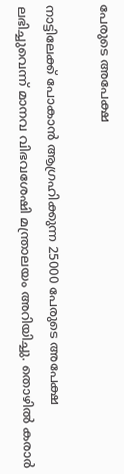പേരുടെ അപേക്ഷ

നാട്ടിലേക്ക് പോകാന്‍ ആഗ്രഹിക്കുന്ന 25000 പേരുടെ അപേക്ഷ ലഭിച്ചുവെന്ന് മാനവ വിഭവശേഷി മന്ത്രാലയം അറിയിച്ചു. തൊഴില്‍ കരാര്‍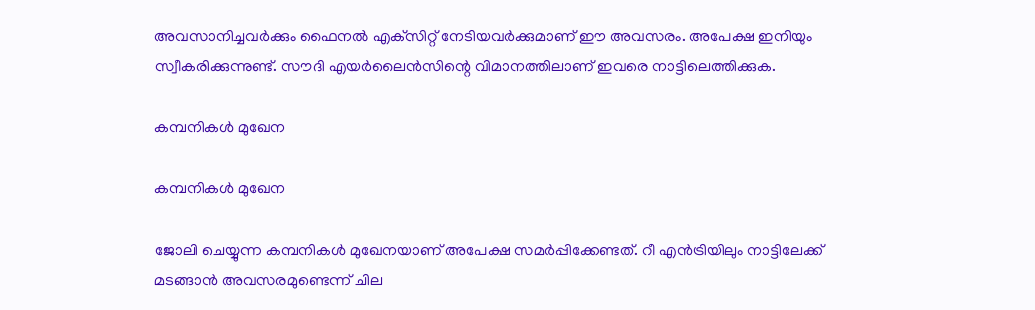അവസാനിച്ചവര്‍ക്കും ഫൈനല്‍ എക്‌സിറ്റ് നേടിയവര്‍ക്കുമാണ് ഈ അവസരം. അപേക്ഷ ഇനിയും സ്വീകരിക്കുന്നുണ്ട്. സൗദി എയര്‍ലൈന്‍സിന്റെ വിമാനത്തിലാണ് ഇവരെ നാട്ടിലെത്തിക്കുക.

കമ്പനികള്‍ മുഖേന

കമ്പനികള്‍ മുഖേന

ജോലി ചെയ്യുന്ന കമ്പനികള്‍ മുഖേനയാണ് അപേക്ഷ സമര്‍പ്പിക്കേണ്ടത്. റീ എന്‍ട്രിയിലും നാട്ടിലേക്ക് മടങ്ങാന്‍ അവസരമുണ്ടെന്ന് ചില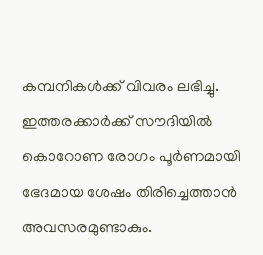കമ്പനികള്‍ക്ക് വിവരം ലഭിച്ചു. ഇത്തരക്കാര്‍ക്ക് സൗദിയില്‍ കൊറോണ രോഗം പൂര്‍ണമായി ഭേദമായ ശേഷം തിരിച്ചെത്താന്‍ അവസരമുണ്ടാകും.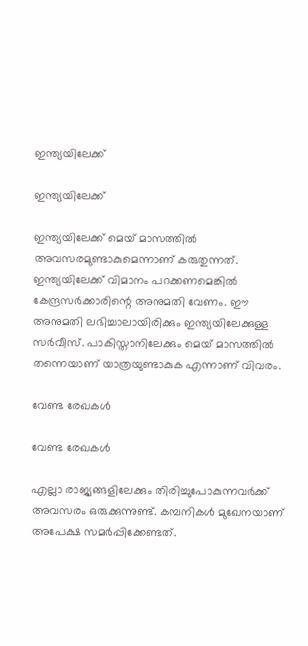ഇന്ത്യയിലേക്ക്

ഇന്ത്യയിലേക്ക്

ഇന്ത്യയിലേക്ക് മെയ് മാസത്തില്‍ അവസരമുണ്ടാകുമെന്നാണ് കരുതുന്നത്. ഇന്ത്യയിലേക്ക് വിമാനം പറക്കണമെങ്കില്‍ കേന്ദ്രസര്‍ക്കാരിന്റെ അനുമതി വേണം. ഈ അനുമതി ലഭിച്ചാലായിരിക്കും ഇന്ത്യയിലേക്കുള്ള സര്‍വീസ്. പാകിസ്താനിലേക്കും മെയ് മാസത്തില്‍ തന്നെയാണ് യാത്രയുണ്ടാകുക എന്നാണ് വിവരം.

വേണ്ട രേഖകള്‍

വേണ്ട രേഖകള്‍

എല്ലാ രാജ്യങ്ങളിലേക്കും തിരിച്ചുപോകുന്നവര്‍ക്ക് അവസരം ഒരുക്കുന്നുണ്ട്. കമ്പനികള്‍ മുഖേനയാണ് അപേക്ഷ സമര്‍പ്പിക്കേണ്ടത്.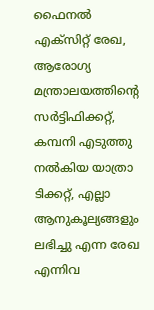ഫൈനല്‍ എക്‌സിറ്റ് രേഖ, ആരോഗ്യ മന്ത്രാലയത്തിന്റെ സര്‍ട്ടിഫിക്കറ്റ്, കമ്പനി എടുത്തു നല്‍കിയ യാത്രാ ടിക്കറ്റ്, എല്ലാ ആനുകൂല്യങ്ങളും ലഭിച്ചു എന്ന രേഖ എന്നിവ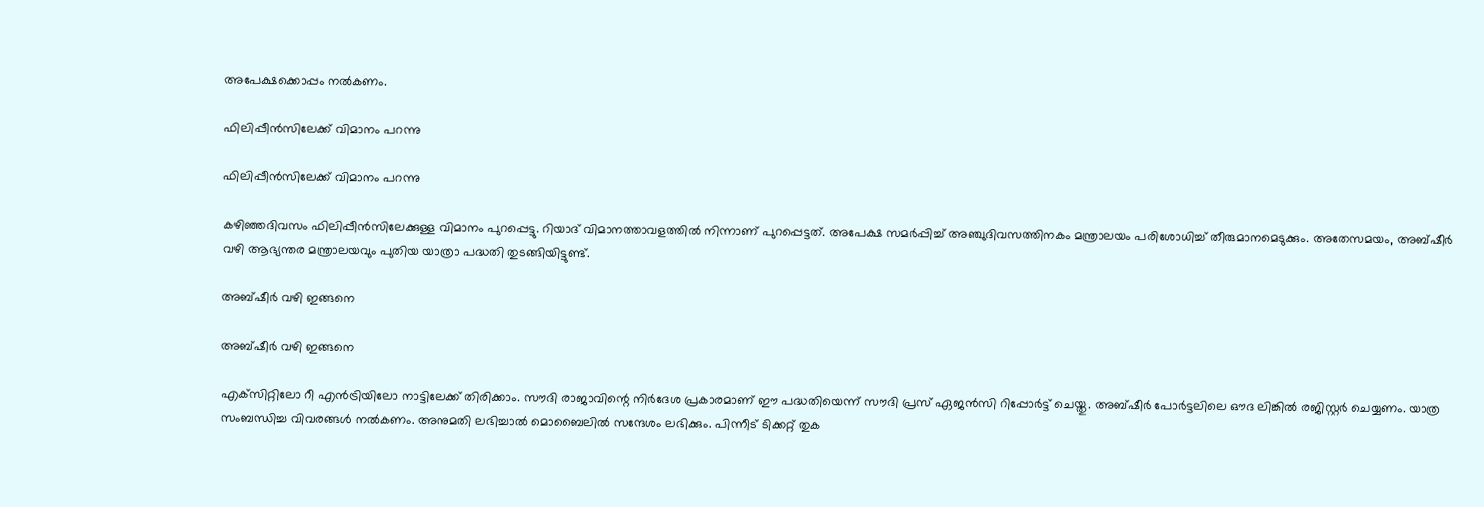അപേക്ഷക്കൊപ്പം നല്‍കണം.

ഫിലിപ്പീന്‍സിലേക്ക് വിമാനം പറന്നു

ഫിലിപ്പീന്‍സിലേക്ക് വിമാനം പറന്നു

കഴിഞ്ഞദിവസം ഫിലിപ്പീന്‍സിലേക്കുള്ള വിമാനം പുറപ്പെട്ടു. റിയാദ് വിമാനത്താവളത്തില്‍ നിന്നാണ് പുറപ്പെട്ടത്. അപേക്ഷ സമര്‍പ്പിച്ച് അഞ്ചുദിവസത്തിനകം മന്ത്രാലയം പരിശോധിച്ച് തീരുമാനമെടുക്കും. അതേസമയം, അബ്ഷീര്‍ വഴി ആഭ്യന്തര മന്ത്രാലയവും പുതിയ യാത്രാ പദ്ധതി തുടങ്ങിയിട്ടുണ്ട്.

അബ്ഷീര്‍ വഴി ഇങ്ങനെ

അബ്ഷീര്‍ വഴി ഇങ്ങനെ

എക്‌സിറ്റിലോ റീ എന്‍ട്രിയിലോ നാട്ടിലേക്ക് തിരിക്കാം. സൗദി രാജാവിന്റെ നിര്‍ദേശ പ്രകാരമാണ് ഈ പദ്ധതിയെന്ന് സൗദി പ്രസ് ഏജന്‍സി റിപ്പോര്‍ട്ട് ചെയ്തു. അബ്ഷീര്‍ പോര്‍ട്ടലിലെ ഔദ ലിങ്കില്‍ രജിസ്റ്റര്‍ ചെയ്യണം. യാത്ര സംബന്ധിച്ച വിവരങ്ങള്‍ നല്‍കണം. അനുമതി ലഭിച്ചാല്‍ മൊബൈലില്‍ സന്ദേശം ലഭിക്കും. പിന്നീട് ടിക്കറ്റ് തുക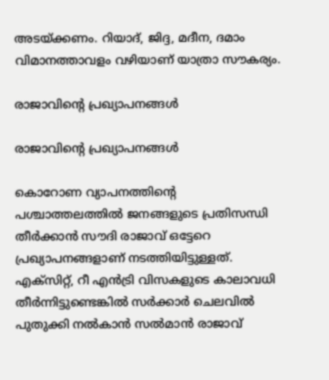അടയ്ക്കണം. റിയാദ്, ജിദ്ദ, മദീന, ദമാം വിമാനത്താവളം വഴിയാണ് യാത്രാ സൗകര്യം.

രാജാവിന്റെ പ്രഖ്യാപനങ്ങള്‍

രാജാവിന്റെ പ്രഖ്യാപനങ്ങള്‍

കൊറോണ വ്യാപനത്തിന്റെ പശ്ചാത്തലത്തില്‍ ജനങ്ങളുടെ പ്രതിസന്ധി തീര്‍ക്കാന്‍ സൗദി രാജാവ് ഒട്ടേറെ പ്രഖ്യാപനങ്ങളാണ് നടത്തിയിട്ടുള്ളത്. എക്‌സിറ്റ്, റീ എന്‍ട്രി വിസകളുടെ കാലാവധി തീര്‍ന്നിട്ടുണ്ടെങ്കില്‍ സര്‍ക്കാര്‍ ചെലവില്‍ പുതുക്കി നല്‍കാന്‍ സല്‍മാന്‍ രാജാവ്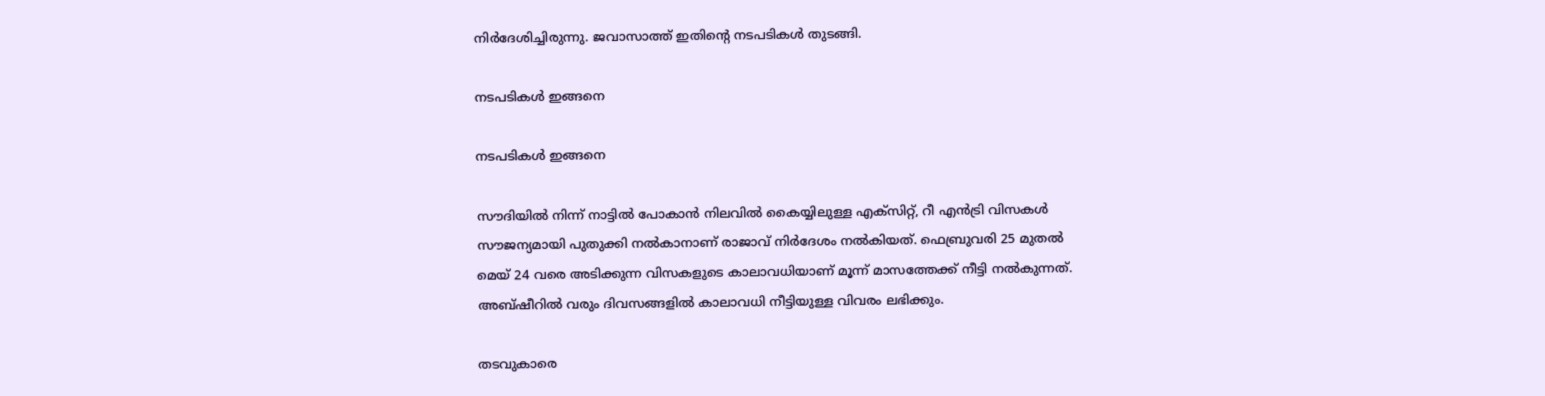നിര്‍ദേശിച്ചിരുന്നു. ജവാസാത്ത് ഇതിന്റെ നടപടികള്‍ തുടങ്ങി.

നടപടികള്‍ ഇങ്ങനെ

നടപടികള്‍ ഇങ്ങനെ

സൗദിയില്‍ നിന്ന് നാട്ടില്‍ പോകാന്‍ നിലവില്‍ കൈയ്യിലുള്ള എക്‌സിറ്റ്, റീ എന്‍ട്രി വിസകള്‍ സൗജന്യമായി പുതുക്കി നല്‍കാനാണ് രാജാവ് നിര്‍ദേശം നല്‍കിയത്. ഫെബ്രുവരി 25 മുതല്‍ മെയ് 24 വരെ അടിക്കുന്ന വിസകളുടെ കാലാവധിയാണ് മൂന്ന് മാസത്തേക്ക് നീട്ടി നല്‍കുന്നത്. അബ്ഷീറില്‍ വരും ദിവസങ്ങളില്‍ കാലാവധി നീട്ടിയുള്ള വിവരം ലഭിക്കും.

തടവുകാരെ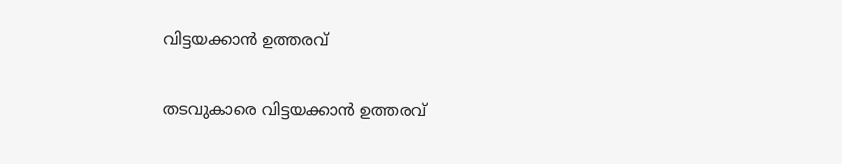വിട്ടയക്കാന്‍ ഉത്തരവ്

തടവുകാരെ വിട്ടയക്കാന്‍ ഉത്തരവ്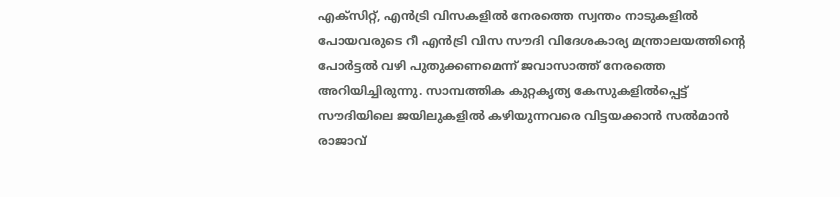എക്‌സിറ്റ്, എന്‍ട്രി വിസകളില്‍ നേരത്തെ സ്വന്തം നാടുകളില്‍ പോയവരുടെ റീ എന്‍ട്രി വിസ സൗദി വിദേശകാര്യ മന്ത്രാലയത്തിന്റെ പോര്‍ട്ടല്‍ വഴി പുതുക്കണമെന്ന് ജവാസാത്ത് നേരത്തെ അറിയിച്ചിരുന്നു. സാമ്പത്തിക കുറ്റകൃത്യ കേസുകളില്‍പ്പെട്ട് സൗദിയിലെ ജയിലുകളില്‍ കഴിയുന്നവരെ വിട്ടയക്കാന്‍ സല്‍മാന്‍ രാജാവ്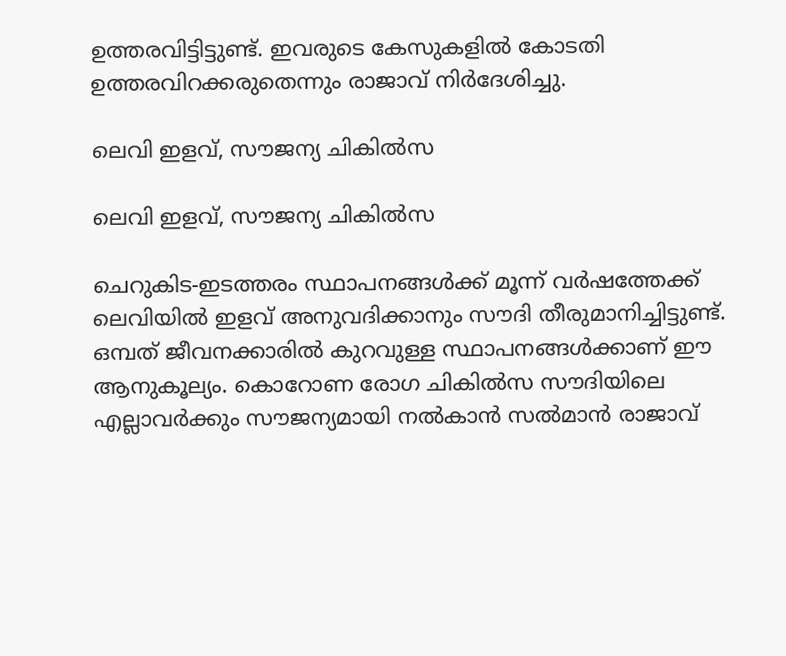ഉത്തരവിട്ടിട്ടുണ്ട്. ഇവരുടെ കേസുകളില്‍ കോടതി ഉത്തരവിറക്കരുതെന്നും രാജാവ് നിര്‍ദേശിച്ചു.

ലെവി ഇളവ്, സൗജന്യ ചികില്‍സ

ലെവി ഇളവ്, സൗജന്യ ചികില്‍സ

ചെറുകിട-ഇടത്തരം സ്ഥാപനങ്ങള്‍ക്ക് മൂന്ന് വര്‍ഷത്തേക്ക് ലെവിയില്‍ ഇളവ് അനുവദിക്കാനും സൗദി തീരുമാനിച്ചിട്ടുണ്ട്. ഒമ്പത് ജീവനക്കാരില്‍ കുറവുള്ള സ്ഥാപനങ്ങള്‍ക്കാണ് ഈ ആനുകൂല്യം. കൊറോണ രോഗ ചികില്‍സ സൗദിയിലെ എല്ലാവര്‍ക്കും സൗജന്യമായി നല്‍കാന്‍ സല്‍മാന്‍ രാജാവ്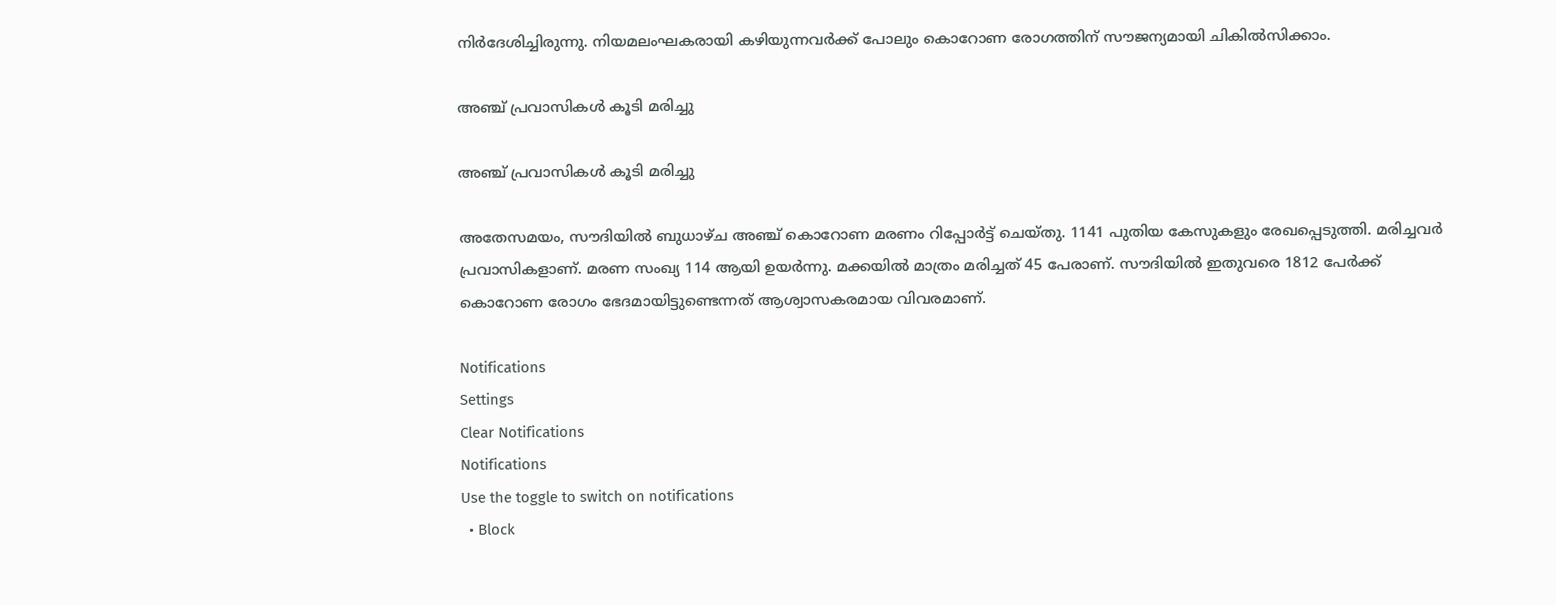നിര്‍ദേശിച്ചിരുന്നു. നിയമലംഘകരായി കഴിയുന്നവര്‍ക്ക് പോലും കൊറോണ രോഗത്തിന് സൗജന്യമായി ചികില്‍സിക്കാം.

അഞ്ച് പ്രവാസികള്‍ കൂടി മരിച്ചു

അഞ്ച് പ്രവാസികള്‍ കൂടി മരിച്ചു

അതേസമയം, സൗദിയില്‍ ബുധാഴ്ച അഞ്ച് കൊറോണ മരണം റിപ്പോര്‍ട്ട് ചെയ്തു. 1141 പുതിയ കേസുകളും രേഖപ്പെടുത്തി. മരിച്ചവര്‍ പ്രവാസികളാണ്. മരണ സംഖ്യ 114 ആയി ഉയര്‍ന്നു. മക്കയില്‍ മാത്രം മരിച്ചത് 45 പേരാണ്. സൗദിയില്‍ ഇതുവരെ 1812 പേര്‍ക്ക് കൊറോണ രോഗം ഭേദമായിട്ടുണ്ടെന്നത് ആശ്വാസകരമായ വിവരമാണ്.

Notifications
Settings
Clear Notifications
Notifications
Use the toggle to switch on notifications
  • Block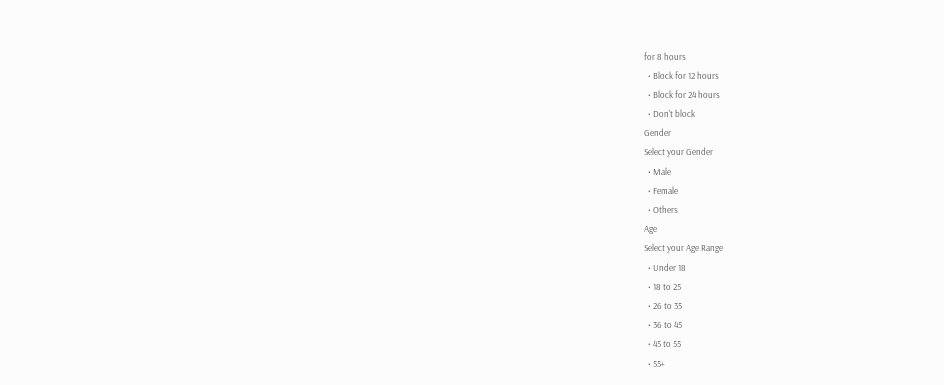for 8 hours
  • Block for 12 hours
  • Block for 24 hours
  • Don't block
Gender
Select your Gender
  • Male
  • Female
  • Others
Age
Select your Age Range
  • Under 18
  • 18 to 25
  • 26 to 35
  • 36 to 45
  • 45 to 55
  • 55+